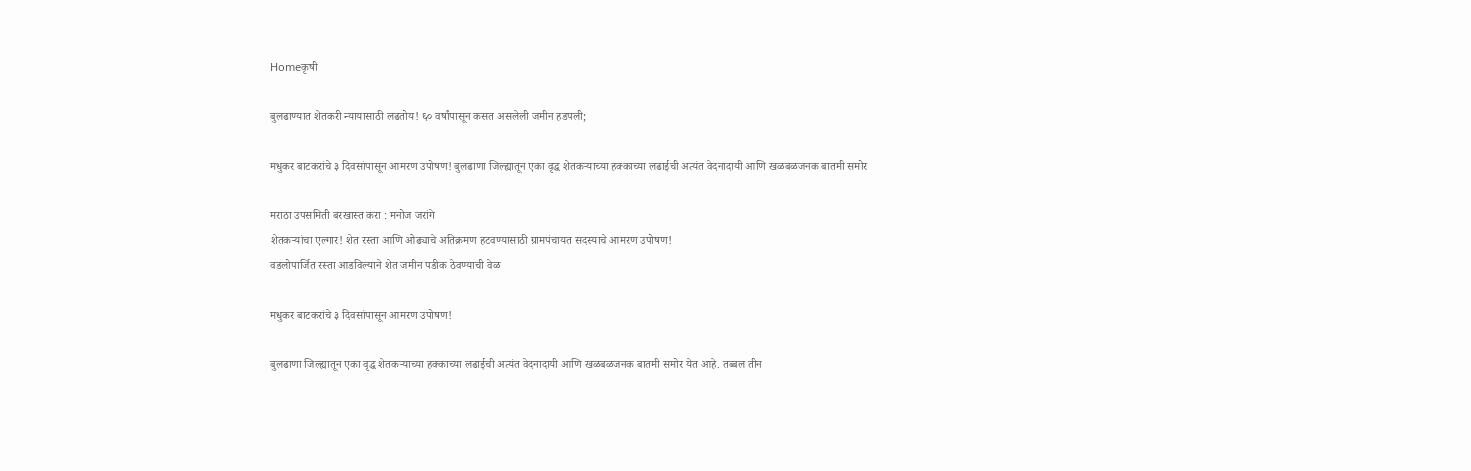Homeकृषी

बुलढाण्यात शेतकरी न्यायासाठी लढतोय! ६० वर्षांपासून कसत असलेली जमीन हडपली;

मधुकर बाटकरांचे ३ दिवसांपासून आमरण उपोषण! बुलढाणा जिल्ह्यातून एका वृद्ध शेतकऱ्याच्या हक्काच्या लढाईची अत्यंत वेदनादायी आणि खळबळजनक बातमी समोर

मराठा उपसमिती बरखास्त करा : मनोज जरांगे
शेतकऱ्यांचा एल्गार! शेत रस्ता आणि ओढ्याचे अतिक्रमण हटवण्यासाठी ग्रामपंचायत सदस्याचे आमरण उपोषण!
वडलोपार्जित रस्ता आडविल्याने शेत जमीन पडीक ठेवण्याची वेळ

मधुकर बाटकरांचे ३ दिवसांपासून आमरण उपोषण!

बुलढाणा जिल्ह्यातून एका वृद्ध शेतकऱ्याच्या हक्काच्या लढाईची अत्यंत वेदनादायी आणि खळबळजनक बातमी समोर येत आहे. तब्बल तीन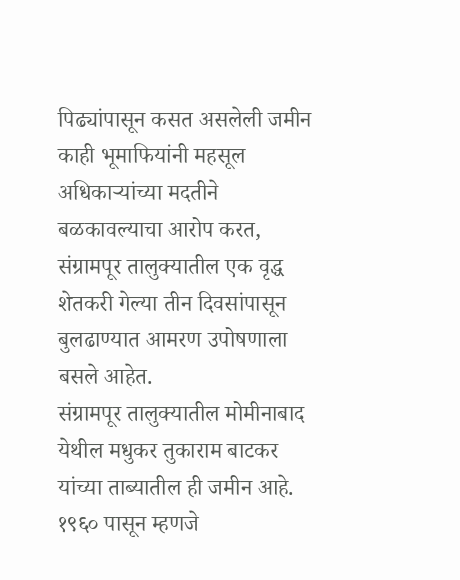पिढ्यांपासून कसत असलेली जमीन काही भूमाफियांनी महसूल अधिकाऱ्यांच्या मदतीने बळकावल्याचा आरोप करत, संग्रामपूर तालुक्यातील एक वृद्ध शेतकरी गेल्या तीन दिवसांपासून बुलढाण्यात आमरण उपोषणाला बसले आहेत.
संग्रामपूर तालुक्यातील मोमीनाबाद येथील मधुकर तुकाराम बाटकर यांच्या ताब्यातील ही जमीन आहे. १९६० पासून म्हणजे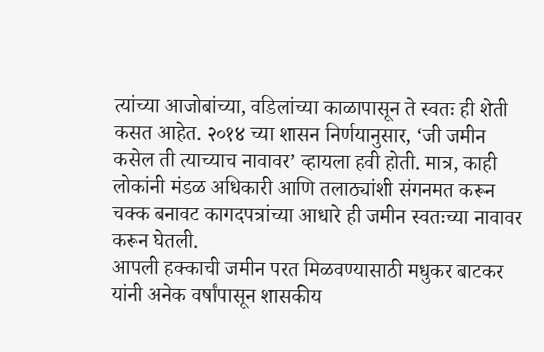त्यांच्या आजोबांच्या, वडिलांच्या काळापासून ते स्वतः ही शेती कसत आहेत. २०१४ च्या शासन निर्णयानुसार, ‘जी जमीन कसेल ती त्याच्याच नावावर’ व्हायला हवी होती. मात्र, काही लोकांनी मंडळ अधिकारी आणि तलाठ्यांशी संगनमत करून चक्क बनावट कागदपत्रांच्या आधारे ही जमीन स्वतःच्या नावावर करून घेतली.
आपली हक्काची जमीन परत मिळवण्यासाठी मधुकर बाटकर यांनी अनेक वर्षांपासून शासकीय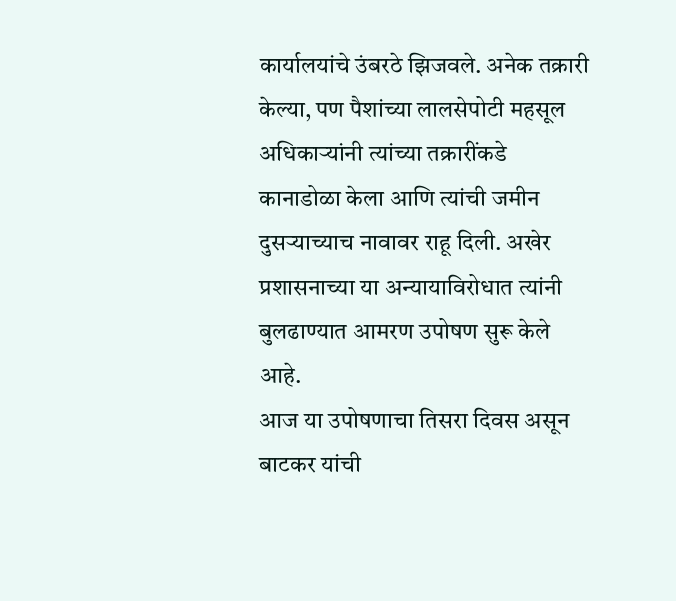कार्यालयांचे उंबरठे झिजवले. अनेक तक्रारी केल्या, पण पैशांच्या लालसेपोटी महसूल अधिकाऱ्यांनी त्यांच्या तक्रारींकडे कानाडोळा केला आणि त्यांची जमीन दुसऱ्याच्याच नावावर राहू दिली. अखेर प्रशासनाच्या या अन्यायाविरोधात त्यांनी बुलढाण्यात आमरण उपोषण सुरू केले आहे.
आज या उपोषणाचा तिसरा दिवस असून बाटकर यांची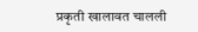प्रकृती खालावत चालली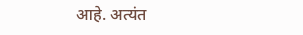आहे. अत्यंत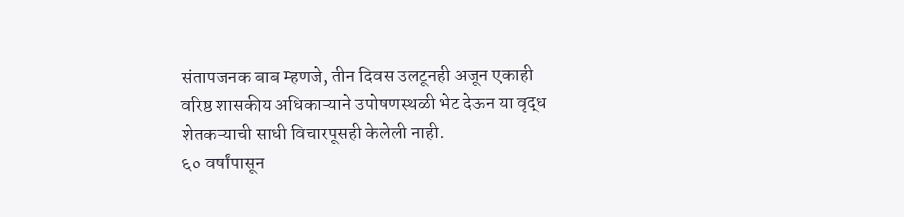संतापजनक बाब म्हणजे, तीन दिवस उलटूनही अजून एकाही वरिष्ठ शासकीय अधिकाऱ्याने उपोषणस्थळी भेट देऊन या वृद्ध शेतकऱ्याची साधी विचारपूसही केलेली नाही.
६० वर्षांपासून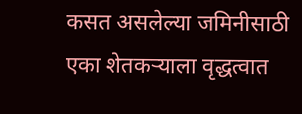कसत असलेल्या जमिनीसाठी एका शेतकऱ्याला वृद्धत्वात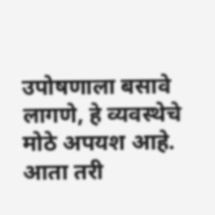उपोषणाला बसावे लागणे, हे व्यवस्थेचे मोठे अपयश आहे. आता तरी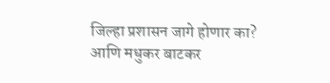जिल्हा प्रशासन जागे होणार का? आणि मधुकर बाटकर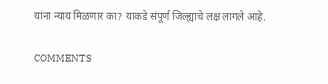यांना न्याय मिळणार का? याकडे संपूर्ण जिल्ह्याचे लक्ष लागले आहे.

COMMENTS